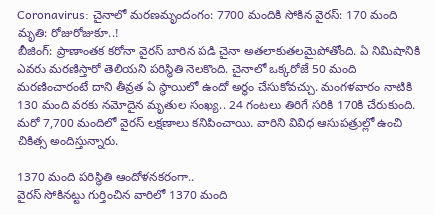Coronavirus: చైనాలో మరణమృందంగం: 7700 మందికి సోకిన వైరస్: 170 మంది మృతి: రోజురోజుకూ..!
బీజింగ్: ప్రాణాంతక కరోనా వైరస్ బారిన పడి చైనా అతలాకుతలమైపోతోంది. ఏ నిమిషానికి ఎవరు మరణిస్తారో తెలియని పరిస్థితి నెలకొంది. చైనాలో ఒక్కరోజే 50 మంది మరణించారంటే దాని తీవ్రత ఏ స్థాయిలో ఉందో అర్థం చేసుకోవచ్చు. మంగళవారం నాటికి 130 మంది వరకు నమోదైన మృతుల సంఖ్య.. 24 గంటలు తిరిగే సరికి 170కి చేరుకుంది. మరో 7,700 మందిలో వైరస్ లక్షణాలు కనిపించాయి. వారిని వివిధ ఆసుపత్రుల్లో ఉంచి చికిత్స అందిస్తున్నారు.

1370 మంది పరిస్థితి ఆందోళనకరంగా..
వైరస్ సోకినట్టు గుర్తించిన వారిలో 1370 మంది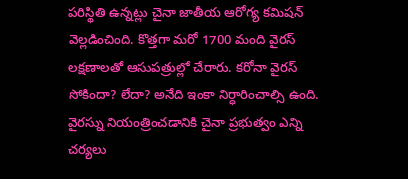పరిస్థితి ఉన్నట్లు చైనా జాతీయ ఆరోగ్య కమిషన్ వెల్లడించింది. కొత్తగా మరో 1700 మంది వైరస్ లక్షణాలతో ఆసుపత్రుల్లో చేరారు. కరోనా వైరస్ సోకిందా? లేదా? అనేది ఇంకా నిర్ధారించాల్సి ఉంది. వైరస్ను నియంత్రించడానికి చైనా ప్రభుత్వం ఎన్ని చర్యలు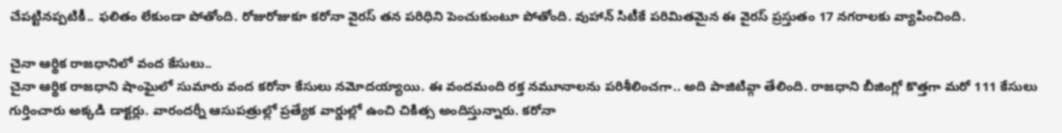చేపట్టినప్పటికీ.. ఫలితం లేకుండా పోతోంది. రోజురోజుకూ కరోనా వైరస్ తన పరిధిని పెంచుకుంటూ పోతోంది. వుహాన్ సిటీకే పరిమితమైన ఈ వైరస్ ప్రస్తుతం 17 నగరాలకు వ్యాపించింది.

చైనా ఆర్థిక రాజధానిలో వంద కేసులు..
చైనా ఆర్థిక రాజధాని షాంఘైలో సుమారు వంద కరోనా కేసులు నమోదయ్యాయి. ఈ వందమంది రక్త నమూనాలను పరిశీలించగా.. అది పాజిటివ్గా తేలింది. రాజధాని బీజింగ్లో కొత్తగా మరో 111 కేసులు గుర్తించారు అక్కడి డాక్టర్లు. వారందర్నీ ఆసుపత్రుల్లో ప్రత్యేక వార్డుల్లో ఉంచి చికిత్స అందిస్తున్నారు. కరోనా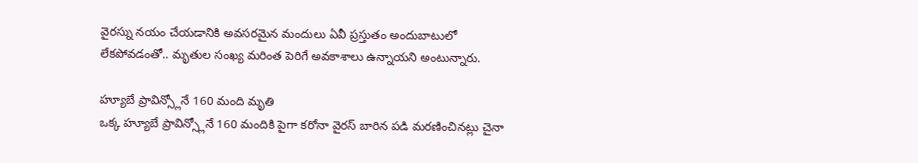వైరస్ను నయం చేయడానికి అవసరమైన మందులు ఏవీ ప్రస్తుతం అందుబాటులో లేకపోవడంతో.. మృతుల సంఖ్య మరింత పెరిగే అవకాశాలు ఉన్నాయని అంటున్నారు.

హ్యూబే ప్రావిన్స్లోనే 160 మంది మృతి
ఒక్క హ్యూబే ప్రావిన్స్లోనే 160 మందికి పైగా కరోనా వైరస్ బారిన పడి మరణించినట్లు చైనా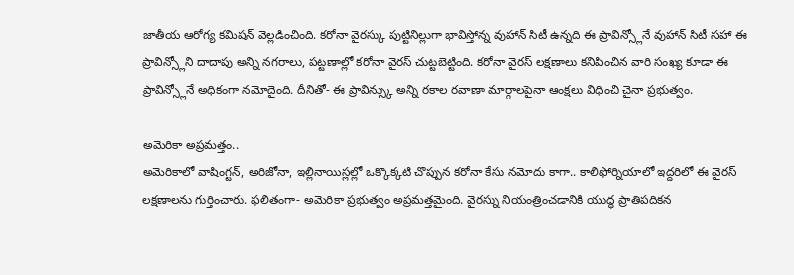జాతీయ ఆరోగ్య కమిషన్ వెల్లడించింది. కరోనా వైరస్కు పుట్టినిల్లుగా భావిస్తోన్న వుహాన్ సిటీ ఉన్నది ఈ ప్రావిన్స్లోనే వుహాన్ సిటీ సహా ఈ ప్రావిన్స్లోని దాదాపు అన్ని నగరాలు, పట్టణాల్లో కరోనా వైరస్ చుట్టబెట్టింది. కరోనా వైరస్ లక్షణాలు కనిపించిన వారి సంఖ్య కూడా ఈ ప్రావిన్స్లోనే అధికంగా నమోదైంది. దీనితో- ఈ ప్రావిన్స్కు అన్ని రకాల రవాణా మార్గాలపైనా ఆంక్షలు విధించి చైనా ప్రభుత్వం.

అమెరికా అప్రమత్తం..
అమెరికాలో వాషింగ్టన్, అరిజోనా, ఇల్లినాయిస్లల్లో ఒక్కొక్కటి చొప్పున కరోనా కేసు నమోదు కాగా.. కాలిఫోర్నియాలో ఇద్దరిలో ఈ వైరస్ లక్షణాలను గుర్తించారు. ఫలితంగా- అమెరికా ప్రభుత్వం అప్రమత్తమైంది. వైరస్ను నియంత్రించడానికి యుద్ధ ప్రాతిపదికన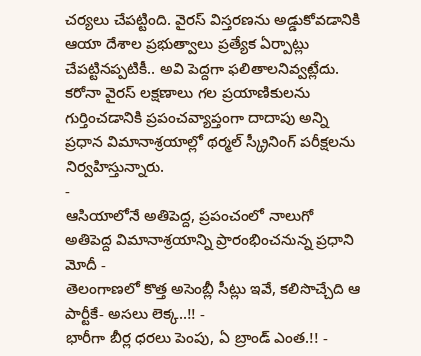చర్యలు చేపట్టింది. వైరస్ విస్తరణను అడ్డుకోవడానికి ఆయా దేశాల ప్రభుత్వాలు ప్రత్యేక ఏర్పాట్లు చేపట్టినప్పటికీ.. అవి పెద్దగా ఫలితాలనివ్వట్లేదు. కరోనా వైరస్ లక్షణాలు గల ప్రయాణికులను గుర్తించడానికి ప్రపంచవ్యాప్తంగా దాదాపు అన్ని ప్రధాన విమానాశ్రయాల్లో థర్మల్ స్క్రీనింగ్ పరీక్షలను నిర్వహిస్తున్నారు.
-
ఆసియాలోనే అతిపెద్ద, ప్రపంచంలో నాలుగో అతిపెద్ద విమానాశ్రయాన్ని ప్రారంభించనున్న ప్రధాని మోదీ -
తెలంగాణలో కొత్త అసెంబ్లీ సీట్లు ఇవే, కలిసొచ్చేది ఆ పార్టీకే- అసలు లెక్క..!! -
భారీగా బీర్ల ధరలు పెంపు, ఏ బ్రాండ్ ఎంత.!! -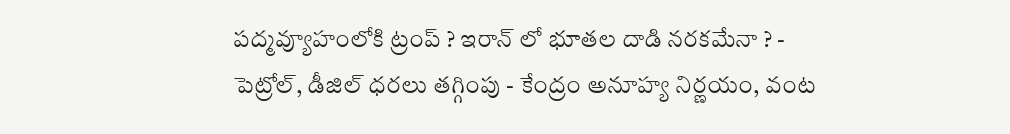పద్మవ్యూహంలోకి ట్రంప్ ? ఇరాన్ లో భూతల దాడి నరకమేనా ? -
పెట్రోల్, డీజిల్ ధరలు తగ్గింపు - కేంద్రం అనూహ్య నిర్ణయం, వంట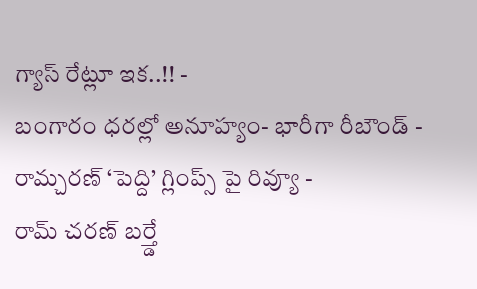గ్యాస్ రేట్లూ ఇక..!! -
బంగారం ధరల్లో అనూహ్యం- భారీగా రీబౌండ్ -
రామ్చరణ్ ‘పెద్ది’ గ్లింప్స్ పై రివ్యూ -
రామ్ చరణ్ బర్త్డే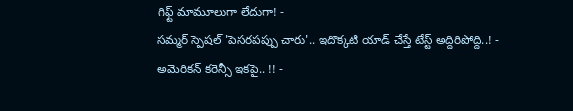గిఫ్ట్ మామూలుగా లేదుగా! -
సమ్మర్ స్పెషల్ 'పెసరపప్పు చారు'.. ఇదొక్కటి యాడ్ చేస్తే టేస్ట్ అద్దిరిపోద్ది..! -
అమెరికన్ కరెన్సీ ఇకపై.. !! -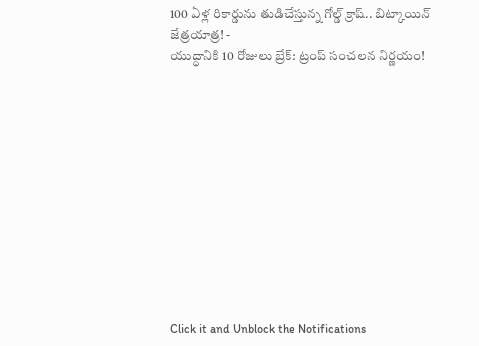100 ఏళ్ల రికార్డును తుడిచేస్తున్న గోల్డ్ క్రాష్.. బిట్కాయిన్ జేత్రయాత్ర! -
యుద్ధానికి 10 రోజులు బ్రేక్: ట్రంప్ సంచలన నిర్ణయం!












Click it and Unblock the Notifications